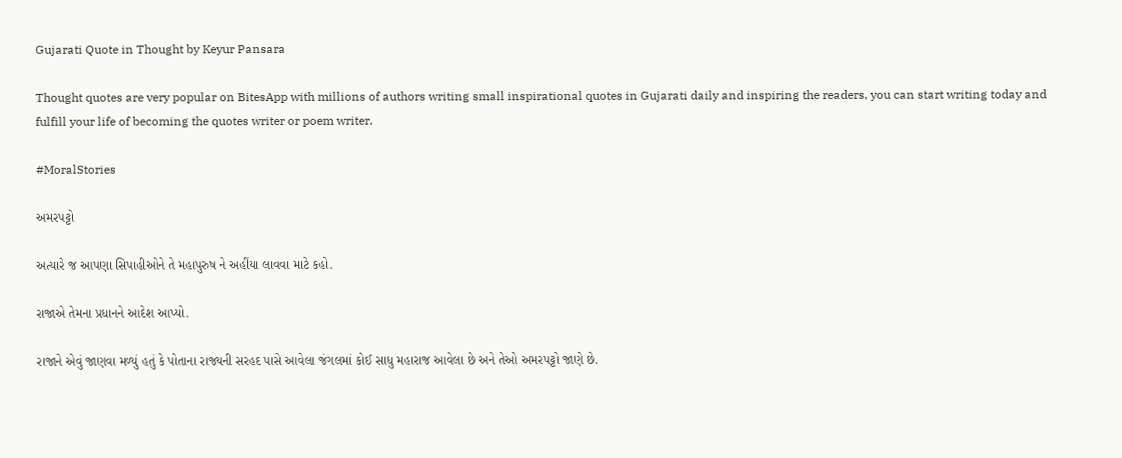Gujarati Quote in Thought by Keyur Pansara

Thought quotes are very popular on BitesApp with millions of authors writing small inspirational quotes in Gujarati daily and inspiring the readers, you can start writing today and fulfill your life of becoming the quotes writer or poem writer.

#MoralStories

અમરપટ્ટો

અત્યારે જ આપણા સિપાહીઓને તે મહાપુરુષ ને અહીંયા લાવવા માટે કહો.

રાજાએ તેમના પ્રધાનને આદેશ આપ્યો.

રાજાને એવું જાણવા મળ્યું હતું કે પોતાના રાજ્યની સરહદ પાસે આવેલા જંગલમાં કોઈ સાધુ મહારાજ આવેલા છે અને તેઓ અમરપટ્ટો જાણે છે.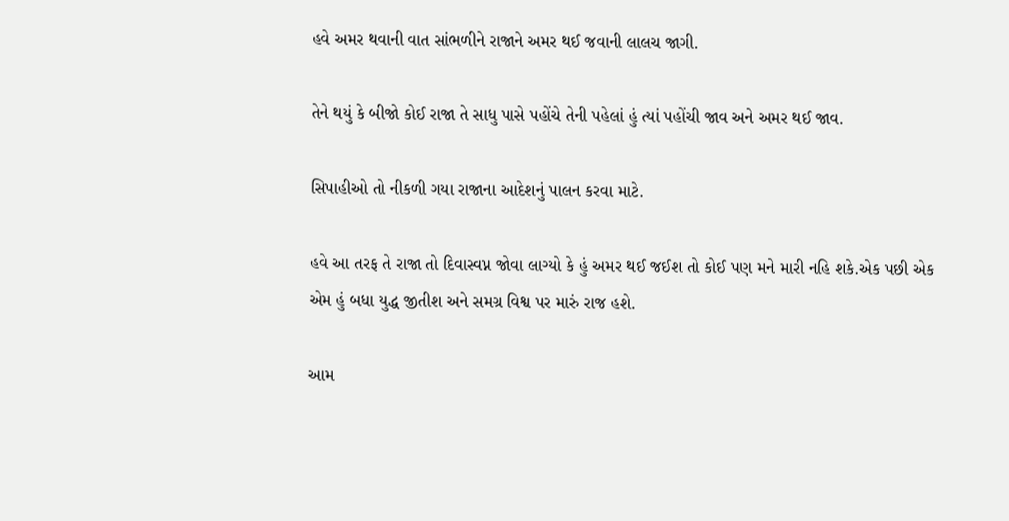હવે અમર થવાની વાત સાંભળીને રાજાને અમર થઈ જવાની લાલચ જાગી.

તેને થયું કે બીજો કોઈ રાજા તે સાધુ પાસે પહોંચે તેની પહેલાં હું ત્યાં પહોંચી જાવ અને અમર થઈ જાવ.

સિપાહીઓ તો નીકળી ગયા રાજાના આદેશનું પાલન કરવા માટે.

હવે આ તરફ તે રાજા તો દિવાસ્વપ્ન જોવા લાગ્યો કે હું અમર થઈ જઈશ તો કોઈ પણ મને મારી નહિ શકે.એક પછી એક એમ હું બધા યુદ્ધ જીતીશ અને સમગ્ર વિશ્વ પર મારું રાજ હશે.

આમ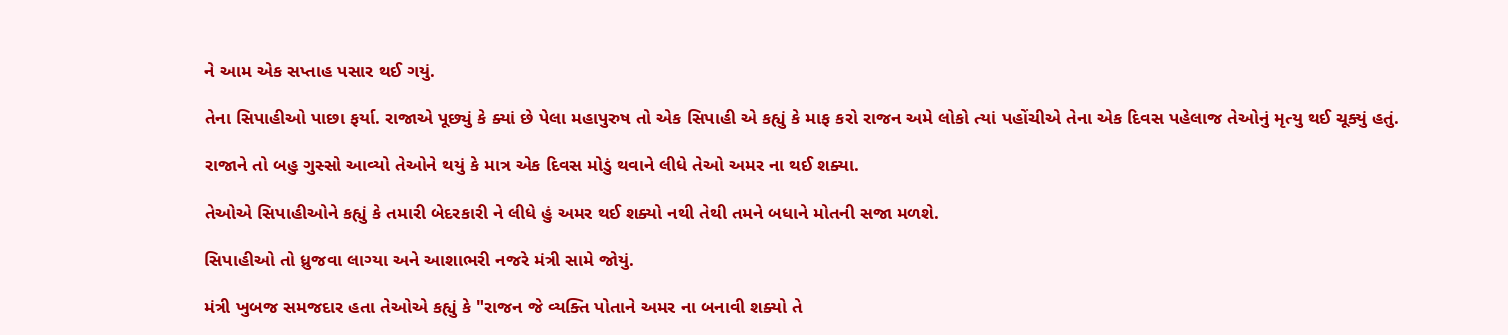ને આમ એક સપ્તાહ પસાર થઈ ગયું.

તેના સિપાહીઓ પાછા ફર્યા. રાજાએ પૂછ્યું કે ક્યાં છે પેલા મહાપુરુષ તો એક સિપાહી એ કહ્યું કે માફ કરો રાજન અમે લોકો ત્યાં પહોંચીએ તેના એક દિવસ પહેલાજ તેઓનું મૃત્યુ થઈ ચૂક્યું હતું.

રાજાને તો બહુ ગુસ્સો આવ્યો તેઓને થયું કે માત્ર એક દિવસ મોડું થવાને લીધે તેઓ અમર ના થઈ શક્યા.

તેઓએ સિપાહીઓને કહ્યું કે તમારી બેદરકારી ને લીધે હું અમર થઈ શક્યો નથી તેથી તમને બધાને મોતની સજા મળશે.

સિપાહીઓ તો ધ્રુજવા લાગ્યા અને આશાભરી નજરે મંત્રી સામે જોયું.

મંત્રી ખુબજ સમજદાર હતા તેઓએ કહ્યું કે "રાજન જે વ્યક્તિ પોતાને અમર ના બનાવી શક્યો તે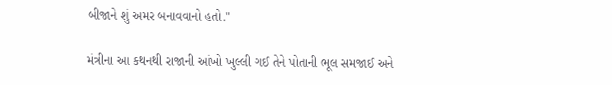બીજાને શું અમર બનાવવાનો હતો."

મંત્રીના આ કથનથી રાજાની આંખો ખુલ્લી ગઈ તેને પોતાની ભૂલ સમજાઈ અને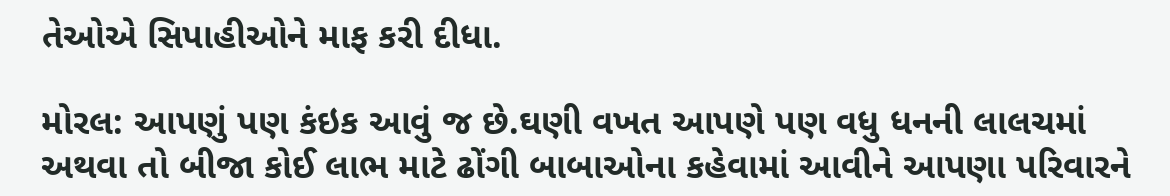તેઓએ સિપાહીઓને માફ કરી દીધા.

મોરલ: આપણું પણ કંઇક આવું જ છે.ઘણી વખત આપણે પણ વધુ ધનની લાલચમાં અથવા તો બીજા કોઈ લાભ માટે ઢોંગી બાબાઓના કહેવામાં આવીને આપણા પરિવારને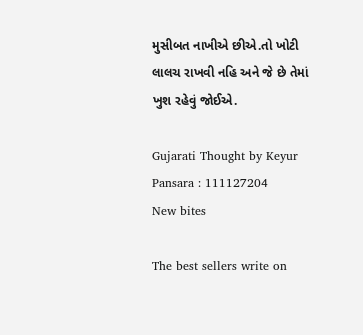મુસીબત નાખીએ છીએ.તો ખોટી લાલચ રાખવી નહિ અને જે છે તેમાં ખુશ રહેવું જોઈએ.

Gujarati Thought by Keyur Pansara : 111127204
New bites

The best sellers write on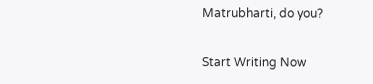Matrubharti, do you?

Start Writing Now